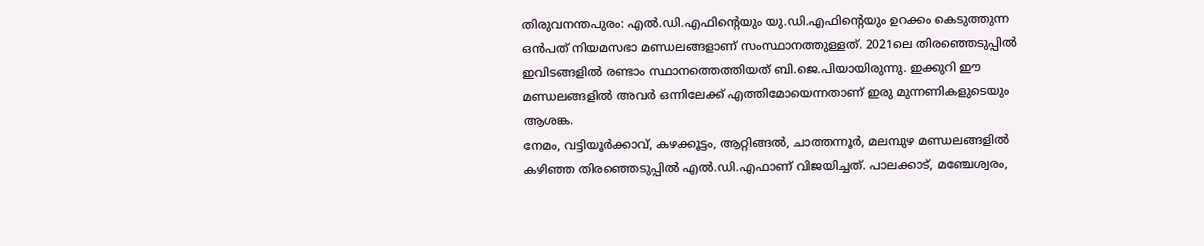തിരുവനന്തപുരം: എൽ.ഡി.എഫിന്റെയും യു.ഡി.എഫിന്റെയും ഉറക്കം കെടുത്തുന്ന ഒൻപത് നിയമസഭാ മണ്ഡലങ്ങളാണ് സംസ്ഥാനത്തുള്ളത്. 2021ലെ തിരഞ്ഞെടുപ്പിൽ ഇവിടങ്ങളിൽ രണ്ടാം സ്ഥാനത്തെത്തിയത് ബി.ജെ.പിയായിരുന്നു. ഇക്കുറി ഈ മണ്ഡലങ്ങളിൽ അവർ ഒന്നിലേക്ക് എത്തിമോയെന്നതാണ് ഇരു മുന്നണികളുടെയും ആശങ്ക.
നേമം, വട്ടിയൂർക്കാവ്, കഴക്കൂട്ടം, ആറ്റിങ്ങൽ, ചാത്തന്നൂർ, മലമ്പുഴ മണ്ഡലങ്ങളിൽ കഴിഞ്ഞ തിരഞ്ഞെടുപ്പിൽ എൽ.ഡി.എഫാണ് വിജയിച്ചത്. പാലക്കാട്, മഞ്ചേശ്വരം,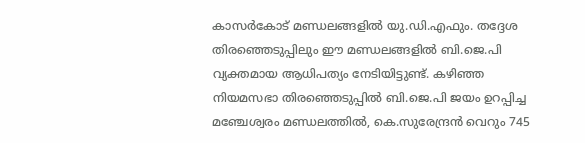കാസർകോട് മണ്ഡലങ്ങളിൽ യു.ഡി.എഫും. തദ്ദേശ തിരഞ്ഞെടുപ്പിലും ഈ മണ്ഡലങ്ങളിൽ ബി.ജെ.പി വ്യക്തമായ ആധിപത്യം നേടിയിട്ടുണ്ട്. കഴിഞ്ഞ നിയമസഭാ തിരഞ്ഞെടുപ്പിൽ ബി.ജെ.പി ജയം ഉറപ്പിച്ച മഞ്ചേശ്വരം മണ്ഡലത്തിൽ, കെ.സുരേന്ദ്രൻ വെറും 745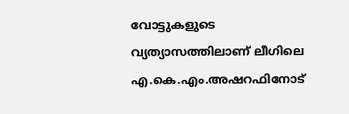വോട്ടുകളുടെ വ്യത്യാസത്തിലാണ് ലീഗിലെ എ.കെ.എം.അഷറഫിനോട്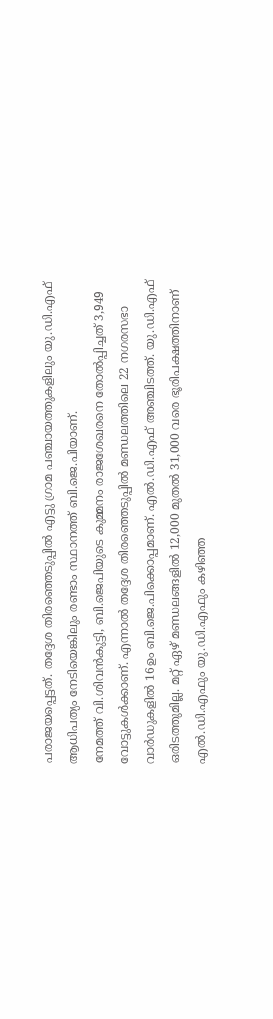പരാജയപ്പെട്ടത്. തദ്ദേശ തിരഞ്ഞെടുപ്പിൽ എട്ടു ഗ്രാമ പഞ്ചായത്തുകളിലും യു.ഡി.എഫ് ആധിപത്യം നേടിയെങ്കിലും രണ്ടാം സ്ഥാനത്ത് ബി.ജെ.പിയാണ്.
നേമത്ത് വി.ശിവൻകുട്ടി, ബി.ജെപിയുടെ കുമ്മനം രാജശേഖരനെ തോൽപ്പിച്ചത് 3,949 വോട്ടുകൾക്കാണ്. എന്നാൽ തദ്ദേശ തിരഞ്ഞെടുപ്പിൽ മണ്ഡലത്തിലെ 22 നഗരസഭാ വാർഡുകളിൽ 16ഉം ബി.ജെ.പിക്കൊപ്പമാണ്. എൽ.ഡി.എഫ് അഞ്ചിടത്ത്. യു.ഡി.എഫ് ഒരിടത്തുമില്ല. മറ്റ് ഏഴ് മണ്ഡലങ്ങളിൽ 12,000 മുതൽ 31,000 വരെ ഭൂരിപക്ഷത്തിനാണ് എൽ.ഡി.എഫും യു.ഡി.എഫും കഴിഞ്ഞ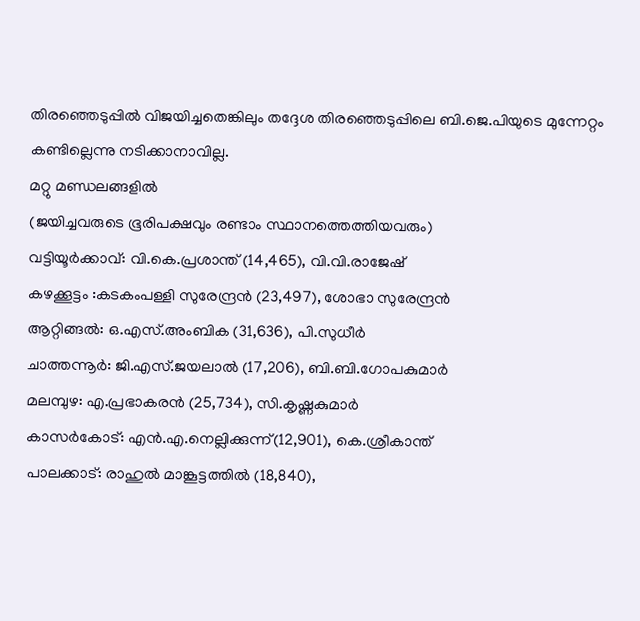തിരഞ്ഞെടുപ്പിൽ വിജയിച്ചതെങ്കിലും തദ്ദേശ തിരഞ്ഞെടുപ്പിലെ ബി.ജെ.പിയുടെ മുന്നേറ്റം കണ്ടില്ലെന്നു നടിക്കാനാവില്ല.
മറ്റു മണ്ഡലങ്ങളിൽ
(ജയിച്ചവരുടെ ഭൂരിപക്ഷവും രണ്ടാം സ്ഥാനത്തെത്തിയവരും)
വട്ടിയൂർക്കാവ്: വി.കെ.പ്രശാന്ത് (14,465), വി.വി.രാജേഷ്
കഴക്കൂട്ടം :കടകംപള്ളി സുരേന്ദ്രൻ (23,497), ശോഭാ സുരേന്ദ്രൻ
ആറ്റിങ്ങൽ: ഒ.എസ്.അംബിക (31,636), പി.സുധീർ
ചാത്തന്നൂർ: ജി.എസ്.ജയലാൽ (17,206), ബി.ബി.ഗോപകുമാർ
മലമ്പുഴ: എ.പ്രഭാകരൻ (25,734), സി.കൃഷ്ണകുമാർ
കാസർകോട്: എൻ.എ.നെല്ലിക്കുന്ന്(12,901), കെ.ശ്രീകാന്ത്
പാലക്കാട്: രാഹുൽ മാങ്കൂട്ടത്തിൽ (18,840),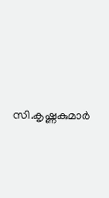സി.കൃഷ്ണകുമാർ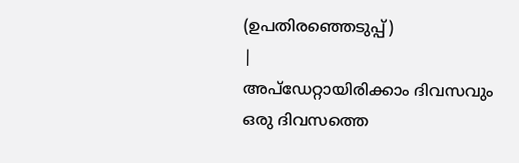(ഉപതിരഞ്ഞെടുപ്പ്)
|
അപ്ഡേറ്റായിരിക്കാം ദിവസവും
ഒരു ദിവസത്തെ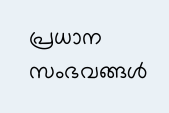പ്രധാന സംഭവങ്ങൾ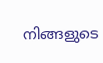നിങ്ങളുടെ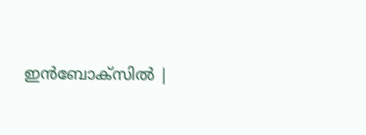ഇൻബോക്സിൽ |